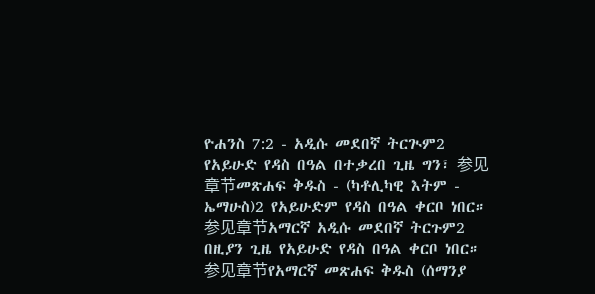ዮሐንስ 7:2 - አዲሱ መደበኛ ትርጒም2 የአይሁድ የዳስ በዓል በተቃረበ ጊዜ ግን፣ 参见章节መጽሐፍ ቅዱስ - (ካቶሊካዊ እትም - ኤማሁስ)2 የአይሁድም የዳስ በዓል ቀርቦ ነበር። 参见章节አማርኛ አዲሱ መደበኛ ትርጉም2 በዚያን ጊዜ የአይሁድ የዳስ በዓል ቀርቦ ነበር። 参见章节የአማርኛ መጽሐፍ ቅዱስ (ሰማንያ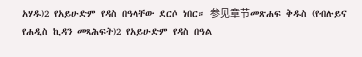አሃዱ)2 የአይሁድም የዳስ በዓላቸው ደርሶ ነበር። 参见章节መጽሐፍ ቅዱስ (የብሉይና የሐዲስ ኪዳን መጻሕፍት)2 የአይሁድም የዳስ በዓል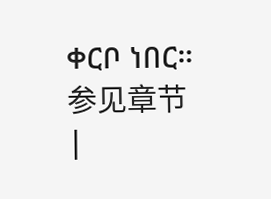ቀርቦ ነበር። 参见章节 |